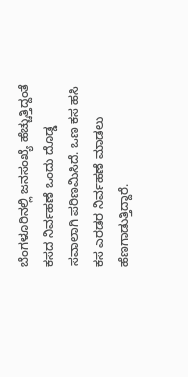ಬೆಂಗಳೂರಿನಲ್ಲಿ ಜನಸಂಖ್ಯೆ ಹೆಚ್ಚುತ್ತಿದ್ದಂತೆ ಕಸದ ನಿರ್ವಹಣೆ ಒಂದು ದೊಡ್ಡ ಸವಾಲಾಗಿ ಪರಿಣಮಿಸಿದೆ. ಒಣ ಕಸ ಹಸಿ ಕಸ ಎರಡರ ನಿರ್ವಹಣೆ ಮಾಡಲು ಹೆಣಗಾಡುತ್ತಿದ್ದಾರೆ.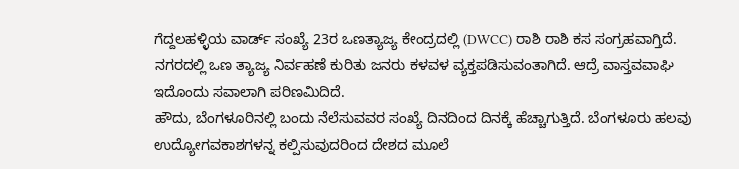ಗೆದ್ದಲಹಳ್ಳಿಯ ವಾರ್ಡ್ ಸಂಖ್ಯೆ 23ರ ಒಣತ್ಯಾಜ್ಯ ಕೇಂದ್ರದಲ್ಲಿ (DWCC) ರಾಶಿ ರಾಶಿ ಕಸ ಸಂಗ್ರಹವಾಗ್ತಿದೆ. ನಗರದಲ್ಲಿ ಒಣ ತ್ಯಾಜ್ಯ ನಿರ್ವಹಣೆ ಕುರಿತು ಜನರು ಕಳವಳ ವ್ಯಕ್ತಪಡಿಸುವಂತಾಗಿದೆ. ಆದ್ರೆ ವಾಸ್ತವವಾಘಿ ಇದೊಂದು ಸವಾಲಾಗಿ ಪರಿಣಮಿದಿದೆ.
ಹೌದು, ಬೆಂಗಳೂರಿನಲ್ಲಿ ಬಂದು ನೆಲೆಸುವವರ ಸಂಖ್ಯೆ ದಿನದಿಂದ ದಿನಕ್ಕೆ ಹೆಚ್ಚಾಗುತ್ತಿದೆ. ಬೆಂಗಳೂರು ಹಲವು ಉದ್ಯೋಗವಕಾಶಗಳನ್ನ ಕಲ್ಪಿಸುವುದರಿಂದ ದೇಶದ ಮೂಲೆ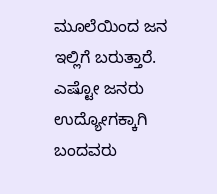ಮೂಲೆಯಿಂದ ಜನ ಇಲ್ಲಿಗೆ ಬರುತ್ತಾರೆ. ಎಷ್ಟೋ ಜನರು ಉದ್ಯೋಗಕ್ಕಾಗಿ ಬಂದವರು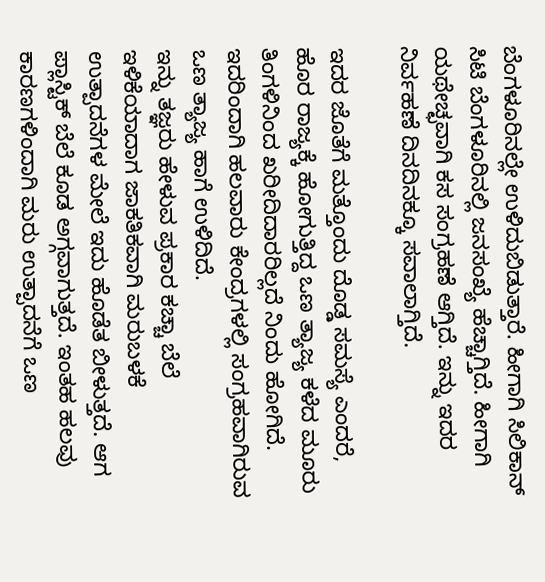ಬೆಂಗಳೂರಿನಲ್ಲೇ ಉಳಿದುಬಿಡುತ್ತಾರೆ. ಹೀಗಾಗಿ ಸಿಲಿಕಾನ್ ಸಿಟಿ ಬೆಂಗಳೂರಿನಲ್ಲಿ ಜನಸಂಖ್ಯೆ ಹೆಚ್ಚಾಗ್ತಿದೆ. ಹೀಗಾಗಿ ಯಥೇಚ್ಛವಾಗಿ ಕಸ ಸಂಗ್ರಹಣೆ ಆಗ್ತಿದೆ. ಇನ್ನು ಇದರ ನಿರ್ವಹಣೆ ದಿನದಿನಕ್ಕೂ ಸವಾಲಾಗ್ತಿದೆ.

ಇದರ ಜೊತೆಗೆ ಮತ್ತೊಂದು ದೊಡ್ಡ ಸಮಸ್ಯೆ ಎಂದರೆ, ಹೊರ ರಾಜ್ಯಕ್ಕೆ ಹೋಗುತ್ತಿದ್ದ ಒಣ ತ್ಯಾಜ್ಯ ಕಳೆದ ಮೂರು ತಿಂಗಳಿನಿಂದ ಖರೀದಿದಾರರಿಲ್ಲದೆ ನಿಂದು ಹೋಗಿದೆ. ಇದರಿಂದಾಗಿ ಹಲವಾರು ಕೇಂದ್ರಗಳಲ್ಲಿ ಸಂಗ್ರಹವಾಗಿರುವ ಒಣ ತ್ಯಾಜ್ಯ ಹಾಗೆ ಉಳಿದಿದೆ.
ಇನ್ನು ತಜ್ಞರು ಹೇಳುವ ಪ್ರಕಾರ ಕಚ್ಚಾ ಬೆಲೆ ಇಳಿಕೆಯಾದಾಗ ಜಾಕತಿಕವಾಗಿ ಮರುಬಳಕೆ ಉತ್ಪಾದನೆಗಳ ಮೇಲೆ ಇದು ಹೊಡೆತ ಬೀಳುತ್ತದೆ. ಆಗ ಪ್ಲಾಸ್ಟಿಕ್ ಬೆಲೆ ಕೂಡ ಅಗ್ಗವಾಗುತ್ತದೆ. ಇಂತಹ ಹಲವು ಕಾರಣಗಳಿಂದಾಗಿ ಮರು ಉತ್ಪಾದನೆಗೆ ಒಣ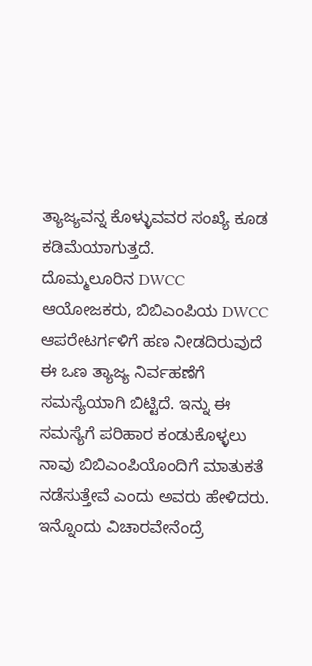ತ್ಯಾಜ್ಯವನ್ನ ಕೊಳ್ಳುವವರ ಸಂಖ್ಯೆ ಕೂಡ ಕಡಿಮೆಯಾಗುತ್ತದೆ.
ದೊಮ್ಮಲೂರಿನ DWCC ಆಯೋಜಕರು, ಬಿಬಿಎಂಪಿಯ DWCC ಆಪರೇಟರ್ಗಳಿಗೆ ಹಣ ನೀಡದಿರುವುದೆ ಈ ಒಣ ತ್ಯಾಜ್ಯ ನಿರ್ವಹಣೆಗೆ ಸಮಸ್ಯೆಯಾಗಿ ಬಿಟ್ಟಿದೆ. ಇನ್ನು ಈ ಸಮಸ್ಯೆಗೆ ಪರಿಹಾರ ಕಂಡುಕೊಳ್ಳಲು ನಾವು ಬಿಬಿಎಂಪಿಯೊಂದಿಗೆ ಮಾತುಕತೆ ನಡೆಸುತ್ತೇವೆ ಎಂದು ಅವರು ಹೇಳಿದರು.
ಇನ್ನೊಂದು ವಿಚಾರವೇನೆಂದ್ರೆ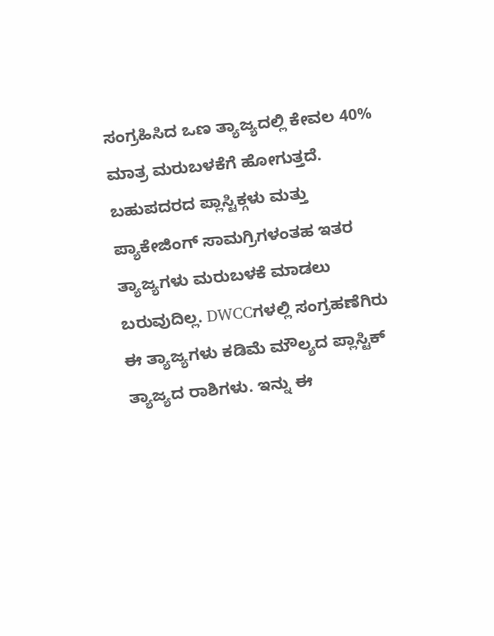ಸಂಗ್ರಹಿಸಿದ ಒಣ ತ್ಯಾಜ್ಯದಲ್ಲಿ ಕೇವಲ 40% ಮಾತ್ರ ಮರುಬಳಕೆಗೆ ಹೋಗುತ್ತದೆ. ಬಹುಪದರದ ಪ್ಲಾಸ್ಟಿಕ್ಗಳು ಮತ್ತು ಪ್ಯಾಕೇಜಿಂಗ್ ಸಾಮಗ್ರಿಗಳಂತಹ ಇತರ ತ್ಯಾಜ್ಯಗಳು ಮರುಬಳಕೆ ಮಾಡಲು ಬರುವುದಿಲ್ಲ. DWCCಗಳಲ್ಲಿ ಸಂಗ್ರಹಣೆಗಿರು ಈ ತ್ಯಾಜ್ಯಗಳು ಕಡಿಮೆ ಮೌಲ್ಯದ ಪ್ಲಾಸ್ಟಿಕ್ ತ್ಯಾಜ್ಯದ ರಾಶಿಗಳು. ಇನ್ನು ಈ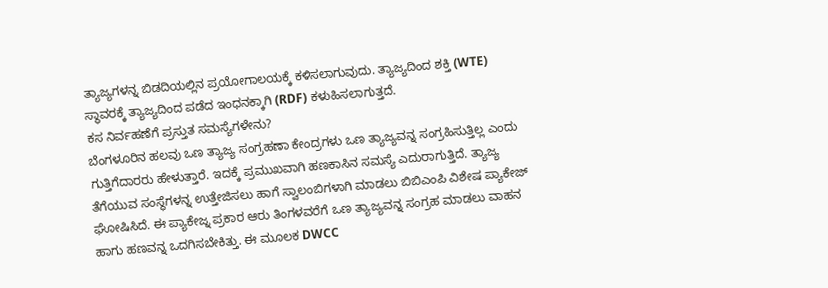ತ್ಯಾಜ್ಯಗಳನ್ನ ಬಿಡದಿಯಲ್ಲಿನ ಪ್ರಯೋಗಾಲಯಕ್ಕೆ ಕಳಿಸಲಾಗುವುದು. ತ್ಯಾಜ್ಯದಿಂದ ಶಕ್ತಿ (WTE) ಸ್ಥಾವರಕ್ಕೆ ತ್ಯಾಜ್ಯದಿಂದ ಪಡೆದ ಇಂಧನಕ್ಕಾಗಿ (RDF) ಕಳುಹಿಸಲಾಗುತ್ತದೆ.
ಕಸ ನಿರ್ವಹಣೆಗೆ ಪ್ರಸ್ತುತ ಸಮಸ್ಯೆಗಳೇನು?
ಬೆಂಗಳೂರಿನ ಹಲವು ಒಣ ತ್ಯಾಜ್ಯ ಸಂಗ್ರಹಣಾ ಕೇಂದ್ರಗಳು ಒಣ ತ್ಯಾಜ್ಯವನ್ನ ಸಂಗ್ರಹಿಸುತ್ತಿಲ್ಲ ಎಂದು ಗುತ್ತಿಗೆದಾರರು ಹೇಳುತ್ತಾರೆ. ಇದಕ್ಕೆ ಪ್ರಮುಖವಾಗಿ ಹಣಕಾಸಿನ ಸಮಸ್ಯೆ ಎದುರಾಗುತ್ತಿದೆ. ತ್ಯಾಜ್ಯ ತೆಗೆಯುವ ಸಂಸ್ಥೆಗಳನ್ನ ಉತ್ತೇಜಿಸಲು ಹಾಗೆ ಸ್ವಾಲಂಬಿಗಳಾಗಿ ಮಾಡಲು ಬಿಬಿಎಂಪಿ ವಿಶೇಷ ಪ್ಯಾಕೇಜ್ ಘೋಷಿಸಿದೆ. ಈ ಪ್ಯಾಕೇಜ್ನ ಪ್ರಕಾರ ಆರು ತಿಂಗಳವರೆಗೆ ಒಣ ತ್ಯಾಜ್ಯವನ್ನ ಸಂಗ್ರಹ ಮಾಡಲು ವಾಹನ ಹಾಗು ಹಣವನ್ನ ಒದಗಿಸಬೇಕಿತ್ತು. ಈ ಮೂಲಕ DWCC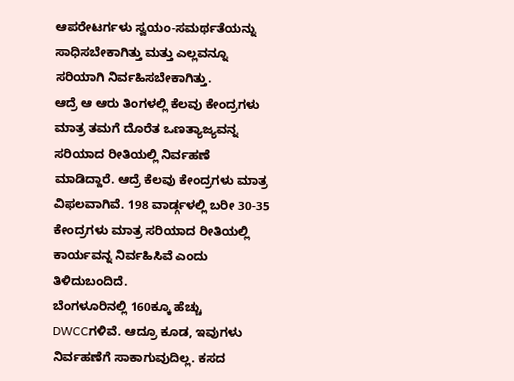ಆಪರೇಟರ್ಗಳು ಸ್ವಯಂ-ಸಮರ್ಥತೆಯನ್ನು ಸಾಧಿಸಬೇಕಾಗಿತ್ತು ಮತ್ತು ಎಲ್ಲವನ್ನೂ ಸರಿಯಾಗಿ ನಿರ್ವಹಿಸಬೇಕಾಗಿತ್ತು.
ಆದ್ರೆ ಆ ಆರು ತಿಂಗಳಲ್ಲಿ ಕೆಲವು ಕೇಂದ್ರಗಳು ಮಾತ್ರ ತಮಗೆ ದೊರೆತ ಒಣತ್ಯಾಜ್ಯವನ್ನ ಸರಿಯಾದ ರೀತಿಯಲ್ಲಿ ನಿರ್ವಹಣೆ ಮಾಡಿದ್ದಾರೆ. ಆದ್ರೆ ಕೆಲವು ಕೇಂದ್ರಗಳು ಮಾತ್ರ ವಿಫಲವಾಗಿವೆ. 198 ವಾರ್ಡ್ಗಳಲ್ಲಿ ಬರೀ 30-35 ಕೇಂದ್ರಗಳು ಮಾತ್ರ ಸರಿಯಾದ ರೀತಿಯಲ್ಲಿ ಕಾರ್ಯವನ್ನ ನಿರ್ವಹಿಸಿವೆ ಎಂದು ತಿಳಿದುಬಂದಿದೆ.
ಬೆಂಗಳೂರಿನಲ್ಲಿ 160ಕ್ಕೂ ಹೆಚ್ಚು DWCCಗಳಿವೆ. ಆದ್ರೂ ಕೂಡ, ಇವುಗಳು ನಿರ್ವಹಣೆಗೆ ಸಾಕಾಗುವುದಿಲ್ಲ. ಕಸದ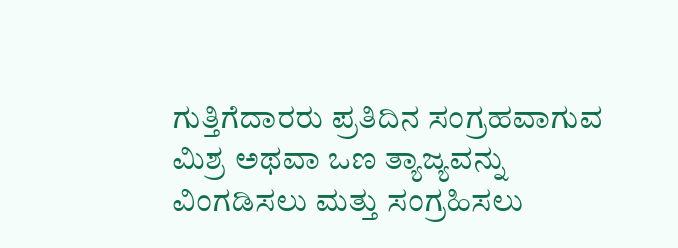ಗುತ್ತಿಗೆದಾರರು ಪ್ರತಿದಿನ ಸಂಗ್ರಹವಾಗುವ ಮಿಶ್ರ ಅಥವಾ ಒಣ ತ್ಯಾಜ್ಯವನ್ನು ವಿಂಗಡಿಸಲು ಮತ್ತು ಸಂಗ್ರಹಿಸಲು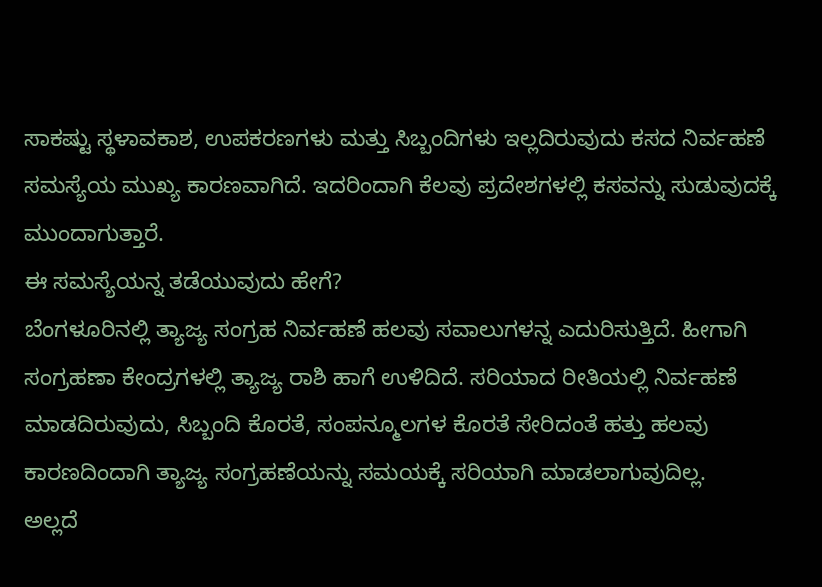ಸಾಕಷ್ಟು ಸ್ಥಳಾವಕಾಶ, ಉಪಕರಣಗಳು ಮತ್ತು ಸಿಬ್ಬಂದಿಗಳು ಇಲ್ಲದಿರುವುದು ಕಸದ ನಿರ್ವಹಣೆ ಸಮಸ್ಯೆಯ ಮುಖ್ಯ ಕಾರಣವಾಗಿದೆ. ಇದರಿಂದಾಗಿ ಕೆಲವು ಪ್ರದೇಶಗಳಲ್ಲಿ ಕಸವನ್ನು ಸುಡುವುದಕ್ಕೆ ಮುಂದಾಗುತ್ತಾರೆ.
ಈ ಸಮಸ್ಯೆಯನ್ನ ತಡೆಯುವುದು ಹೇಗೆ?
ಬೆಂಗಳೂರಿನಲ್ಲಿ ತ್ಯಾಜ್ಯ ಸಂಗ್ರಹ ನಿರ್ವಹಣೆ ಹಲವು ಸವಾಲುಗಳನ್ನ ಎದುರಿಸುತ್ತಿದೆ. ಹೀಗಾಗಿ ಸಂಗ್ರಹಣಾ ಕೇಂದ್ರಗಳಲ್ಲಿ ತ್ಯಾಜ್ಯ ರಾಶಿ ಹಾಗೆ ಉಳಿದಿದೆ. ಸರಿಯಾದ ರೀತಿಯಲ್ಲಿ ನಿರ್ವಹಣೆ ಮಾಡದಿರುವುದು, ಸಿಬ್ಬಂದಿ ಕೊರತೆ, ಸಂಪನ್ಮೂಲಗಳ ಕೊರತೆ ಸೇರಿದಂತೆ ಹತ್ತು ಹಲವು ಕಾರಣದಿಂದಾಗಿ ತ್ಯಾಜ್ಯ ಸಂಗ್ರಹಣೆಯನ್ನು ಸಮಯಕ್ಕೆ ಸರಿಯಾಗಿ ಮಾಡಲಾಗುವುದಿಲ್ಲ.
ಅಲ್ಲದೆ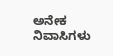ಅನೇಕ ನಿವಾಸಿಗಳು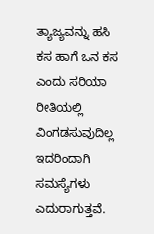ತ್ಯಾಜ್ಯವನ್ನು ಹಸಿ ಕಸ ಹಾಗೆ ಒನ ಕಸ ಎಂದು ಸರಿಯಾ ರೀತಿಯಲ್ಲಿ ವಿಂಗಡಸುವುದಿಲ್ಲ ಇದರಿಂದಾಗಿ ಸಮಸ್ಯೆಗಳು ಎದುರಾಗುತ್ತವೆ.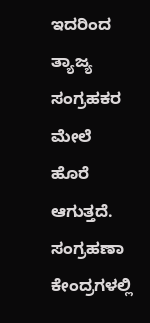ಇದರಿಂದ ತ್ಯಾಜ್ಯ ಸಂಗ್ರಹಕರ ಮೇಲೆ ಹೊರೆ ಆಗುತ್ತದೆ. ಸಂಗ್ರಹಣಾ ಕೇಂದ್ರಗಳಲ್ಲಿ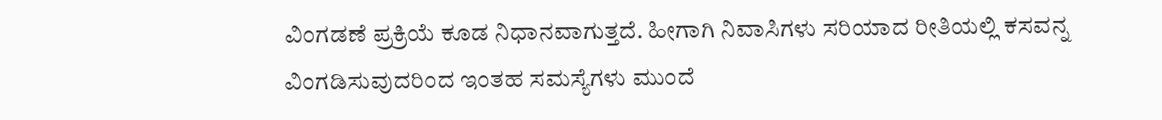ವಿಂಗಡಣೆ ಪ್ರಕ್ರಿಯೆ ಕೂಡ ನಿಧಾನವಾಗುತ್ತದೆ. ಹೀಗಾಗಿ ನಿವಾಸಿಗಳು ಸರಿಯಾದ ರೀತಿಯಲ್ಲಿ ಕಸವನ್ನ ವಿಂಗಡಿಸುವುದರಿಂದ ಇಂತಹ ಸಮಸ್ಯೆಗಳು ಮುಂದೆ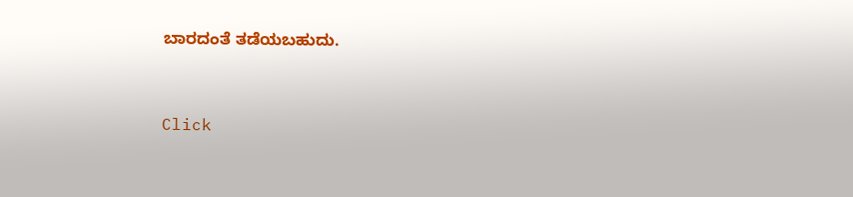ಬಾರದಂತೆ ತಡೆಯಬಹುದು.


Click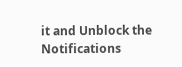it and Unblock the Notifications